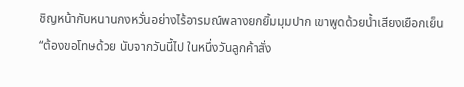ชิญหน้ากับหนานกงหวั่นอย่างไร้อารมณ์พลางยกยิ้มมุมปาก เขาพูดด้วยน้ำเสียงเยือกเย็น “ต้องขอโทษด้วย นับจากวันนี้ไป ในหนึ่งวันลูกค้าสั่ง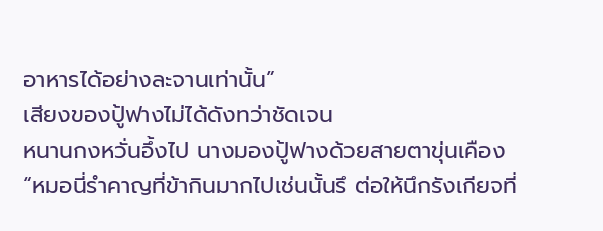อาหารได้อย่างละจานเท่านั้น”
เสียงของปู้ฟางไม่ได้ดังทว่าชัดเจน
หนานกงหวั่นอึ้งไป นางมองปู้ฟางด้วยสายตาขุ่นเคือง
“หมอนี่รำคาญที่ข้ากินมากไปเช่นนั้นรึ ต่อให้นึกรังเกียจที่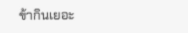ข้ากินเยอะ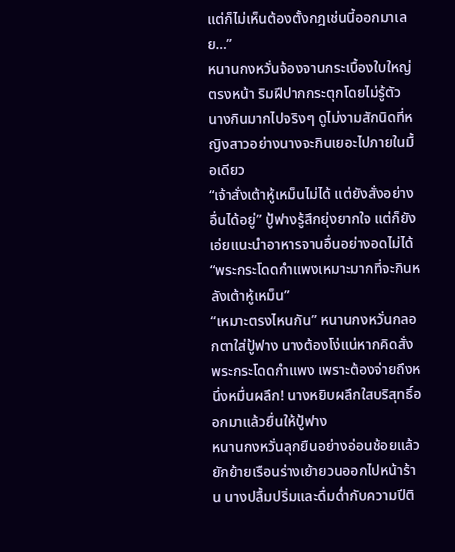แต่ก็ไม่เห็นต้องตั้งกฎเช่นนี้ออกมาเลย…”
หนานกงหวั่นจ้องจานกระเบื้องใบใหญ่ตรงหน้า ริมฝีปากกระตุกโดยไม่รู้ตัว นางกินมากไปจริงๆ ดูไม่งามสักนิดที่หญิงสาวอย่างนางจะกินเยอะไปภายในมื้อเดียว
“เจ้าสั่งเต้าหู้เหม็นไม่ได้ แต่ยังสั่งอย่างอื่นได้อยู่” ปู้ฟางรู้สึกยุ่งยากใจ แต่ก็ยังเอ่ยแนะนำอาหารจานอื่นอย่างอดไม่ได้
“พระกระโดดกำแพงเหมาะมากที่จะกินหลังเต้าหู้เหม็น”
“เหมาะตรงไหนกัน” หนานกงหวั่นกลอกตาใส่ปู้ฟาง นางต้องโง่แน่หากคิดสั่งพระกระโดดกำแพง เพราะต้องจ่ายถึงหนึ่งหมื่นผลึก! นางหยิบผลึกใสบริสุทธิ์ออกมาแล้วยื่นให้ปู้ฟาง
หนานกงหวั่นลุกยืนอย่างอ่อนช้อยแล้วยักย้ายเรือนร่างเย้ายวนออกไปหน้าร้าน นางปลื้มปริ่มและดื่มด่ำกับความปีติ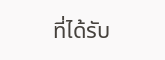ที่ได้รับ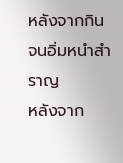หลังจากกินจนอิ่มหนำสำราญ
หลังจาก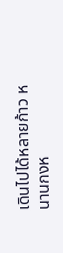เดินไปได้หลายก้าว หนานกงห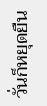วั่นก็หยุดยืน